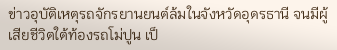ข่าวอุบัติเหตุรถจักรยานยนต์ล้มในจังหวัดอุดรธานี จนมีผู้เสียชีวิตใต้ท้องรถโม่ปูน เป็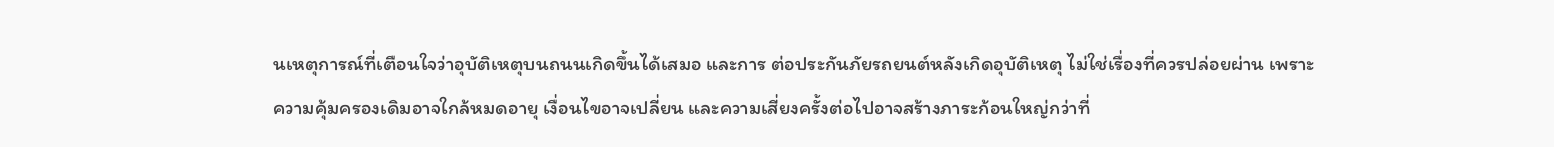นเหตุการณ์ที่เตือนใจว่าอุบัติเหตุบนถนนเกิดขึ้นได้เสมอ และการ ต่อประกันภัยรถยนต์หลังเกิดอุบัติเหตุ ไม่ใช่เรื่องที่ควรปล่อยผ่าน เพราะความคุ้มครองเดิมอาจใกล้หมดอายุ เงื่อนไขอาจเปลี่ยน และความเสี่ยงครั้งต่อไปอาจสร้างภาระก้อนใหญ่กว่าที่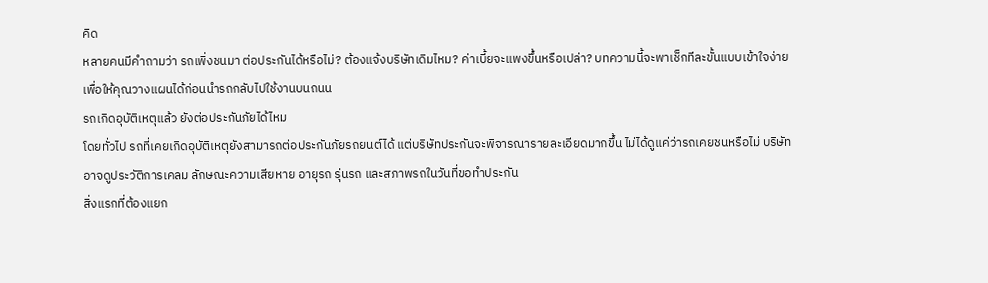คิด
หลายคนมีคำถามว่า รถเพิ่งชนมา ต่อประกันได้หรือไม่? ต้องแจ้งบริษัทเดิมไหม? ค่าเบี้ยจะแพงขึ้นหรือเปล่า? บทความนี้จะพาเช็กทีละขั้นแบบเข้าใจง่าย เพื่อให้คุณวางแผนได้ก่อนนำรถกลับไปใช้งานบนถนน
รถเกิดอุบัติเหตุแล้ว ยังต่อประกันภัยได้ไหม
โดยทั่วไป รถที่เคยเกิดอุบัติเหตุยังสามารถต่อประกันภัยรถยนต์ได้ แต่บริษัทประกันจะพิจารณารายละเอียดมากขึ้น ไม่ได้ดูแค่ว่ารถเคยชนหรือไม่ บริษัทอาจดูประวัติการเคลม ลักษณะความเสียหาย อายุรถ รุ่นรถ และสภาพรถในวันที่ขอทำประกัน
สิ่งแรกที่ต้องแยก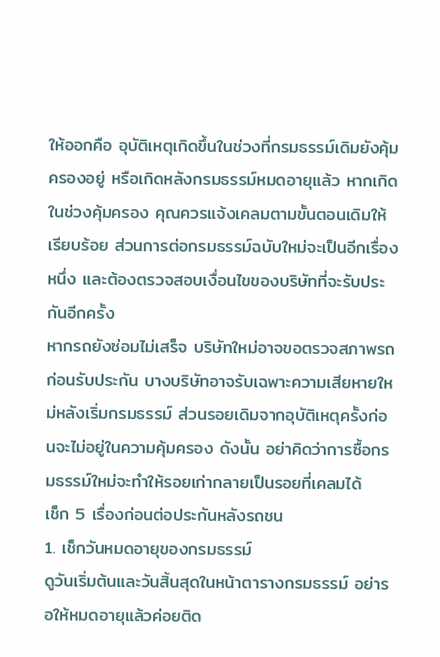ให้ออกคือ อุบัติเหตุเกิดขึ้นในช่วงที่กรมธรรม์เดิมยังคุ้มครองอยู่ หรือเกิดหลังกรมธรรม์หมดอายุแล้ว หากเกิดในช่วงคุ้มครอง คุณควรแจ้งเคลมตามขั้นตอนเดิมให้เรียบร้อย ส่วนการต่อกรมธรรม์ฉบับใหม่จะเป็นอีกเรื่องหนึ่ง และต้องตรวจสอบเงื่อนไขของบริษัทที่จะรับประกันอีกครั้ง
หากรถยังซ่อมไม่เสร็จ บริษัทใหม่อาจขอตรวจสภาพรถก่อนรับประกัน บางบริษัทอาจรับเฉพาะความเสียหายใหม่หลังเริ่มกรมธรรม์ ส่วนรอยเดิมจากอุบัติเหตุครั้งก่อนจะไม่อยู่ในความคุ้มครอง ดังนั้น อย่าคิดว่าการซื้อกรมธรรม์ใหม่จะทำให้รอยเก่ากลายเป็นรอยที่เคลมได้
เช็ก 5 เรื่องก่อนต่อประกันหลังรถชน
1. เช็กวันหมดอายุของกรมธรรม์
ดูวันเริ่มต้นและวันสิ้นสุดในหน้าตารางกรมธรรม์ อย่ารอให้หมดอายุแล้วค่อยติด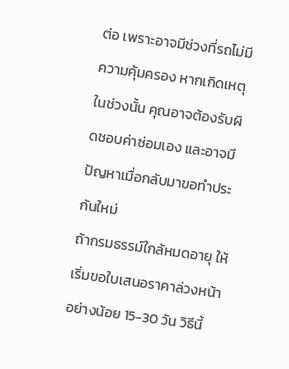ต่อ เพราะอาจมีช่วงที่รถไม่มีความคุ้มครอง หากเกิดเหตุในช่วงนั้น คุณอาจต้องรับผิดชอบค่าซ่อมเอง และอาจมีปัญหาเมื่อกลับมาขอทำประกันใหม่
ถ้ากรมธรรม์ใกล้หมดอายุ ให้เริ่มขอใบเสนอราคาล่วงหน้าอย่างน้อย 15-30 วัน วิธีนี้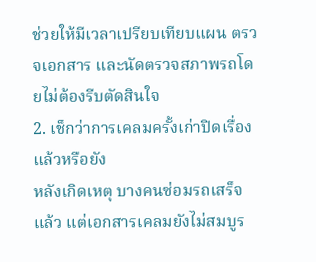ช่วยให้มีเวลาเปรียบเทียบแผน ตรวจเอกสาร และนัดตรวจสภาพรถโดยไม่ต้องรีบตัดสินใจ
2. เช็กว่าการเคลมครั้งเก่าปิดเรื่องแล้วหรือยัง
หลังเกิดเหตุ บางคนซ่อมรถเสร็จแล้ว แต่เอกสารเคลมยังไม่สมบูร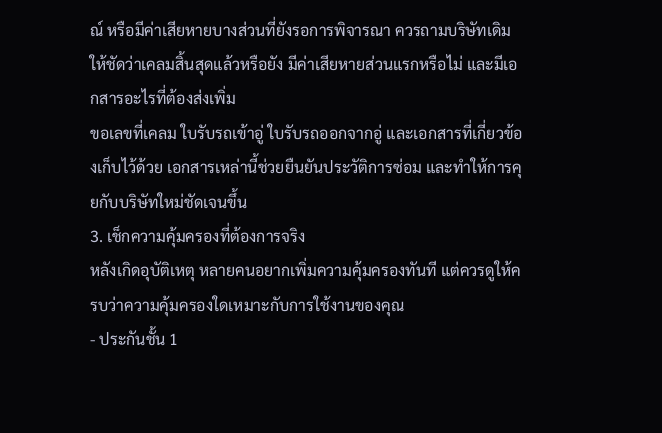ณ์ หรือมีค่าเสียหายบางส่วนที่ยังรอการพิจารณา ควรถามบริษัทเดิมให้ชัดว่าเคลมสิ้นสุดแล้วหรือยัง มีค่าเสียหายส่วนแรกหรือไม่ และมีเอกสารอะไรที่ต้องส่งเพิ่ม
ขอเลขที่เคลม ใบรับรถเข้าอู่ ใบรับรถออกจากอู่ และเอกสารที่เกี่ยวข้องเก็บไว้ด้วย เอกสารเหล่านี้ช่วยยืนยันประวัติการซ่อม และทำให้การคุยกับบริษัทใหม่ชัดเจนขึ้น
3. เช็กความคุ้มครองที่ต้องการจริง
หลังเกิดอุบัติเหตุ หลายคนอยากเพิ่มความคุ้มครองทันที แต่ควรดูให้ครบว่าความคุ้มครองใดเหมาะกับการใช้งานของคุณ
- ประกันชั้น 1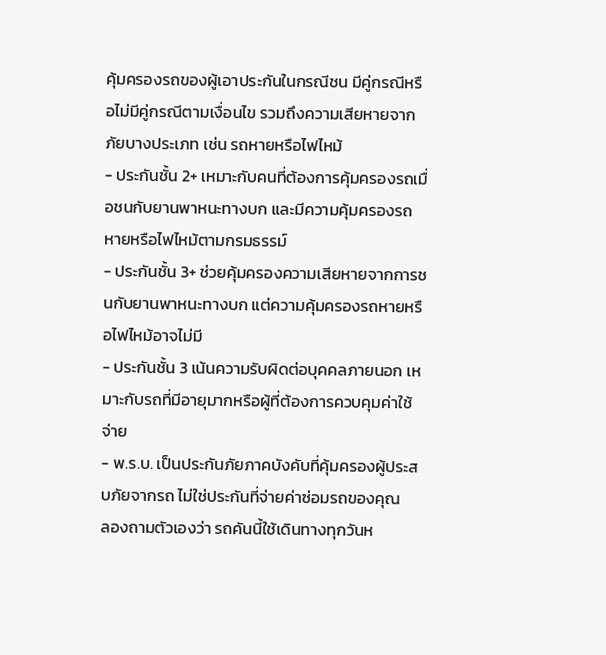คุ้มครองรถของผู้เอาประกันในกรณีชน มีคู่กรณีหรือไม่มีคู่กรณีตามเงื่อนไข รวมถึงความเสียหายจากภัยบางประเภท เช่น รถหายหรือไฟไหม้
- ประกันชั้น 2+ เหมาะกับคนที่ต้องการคุ้มครองรถเมื่อชนกับยานพาหนะทางบก และมีความคุ้มครองรถหายหรือไฟไหม้ตามกรมธรรม์
- ประกันชั้น 3+ ช่วยคุ้มครองความเสียหายจากการชนกับยานพาหนะทางบก แต่ความคุ้มครองรถหายหรือไฟไหม้อาจไม่มี
- ประกันชั้น 3 เน้นความรับผิดต่อบุคคลภายนอก เหมาะกับรถที่มีอายุมากหรือผู้ที่ต้องการควบคุมค่าใช้จ่าย
- พ.ร.บ. เป็นประกันภัยภาคบังคับที่คุ้มครองผู้ประสบภัยจากรถ ไม่ใช่ประกันที่จ่ายค่าซ่อมรถของคุณ
ลองถามตัวเองว่า รถคันนี้ใช้เดินทางทุกวันห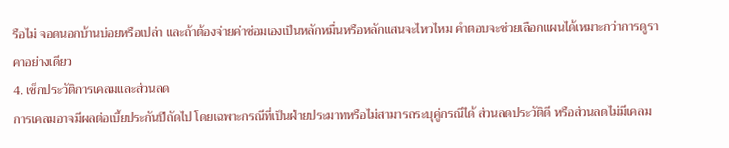รือไม่ จอดนอกบ้านบ่อยหรือเปล่า และถ้าต้องจ่ายค่าซ่อมเองเป็นหลักหมื่นหรือหลักแสนจะไหวไหม คำตอบจะช่วยเลือกแผนได้เหมาะกว่าการดูราคาอย่างเดียว
4. เช็กประวัติการเคลมและส่วนลด
การเคลมอาจมีผลต่อเบี้ยประกันปีถัดไป โดยเฉพาะกรณีที่เป็นฝ่ายประมาทหรือไม่สามารถระบุคู่กรณีได้ ส่วนลดประวัติดี หรือส่วนลดไม่มีเคลม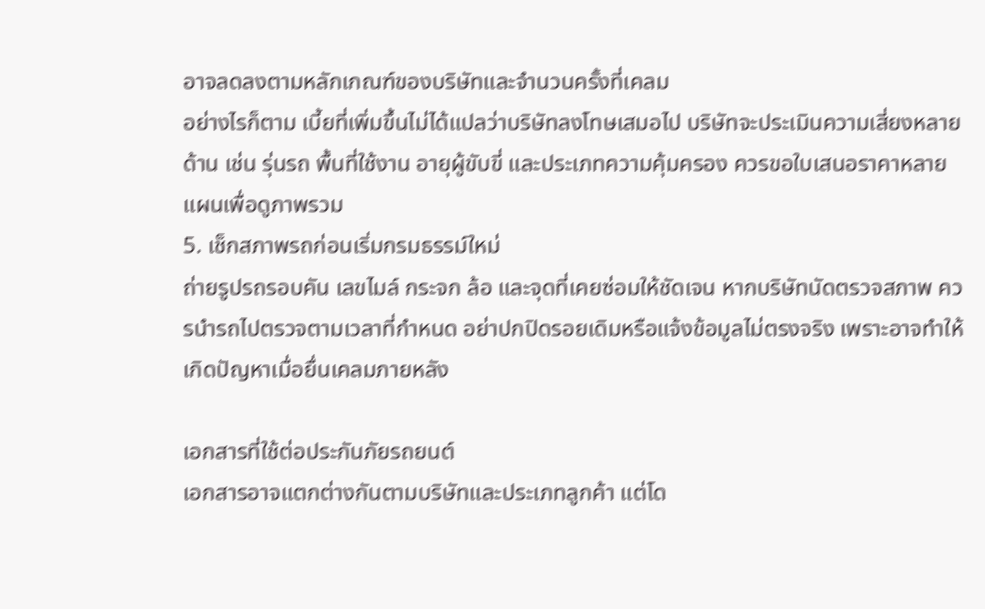อาจลดลงตามหลักเกณฑ์ของบริษัทและจำนวนครั้งที่เคลม
อย่างไรก็ตาม เบี้ยที่เพิ่มขึ้นไม่ได้แปลว่าบริษัทลงโทษเสมอไป บริษัทจะประเมินความเสี่ยงหลายด้าน เช่น รุ่นรถ พื้นที่ใช้งาน อายุผู้ขับขี่ และประเภทความคุ้มครอง ควรขอใบเสนอราคาหลายแผนเพื่อดูภาพรวม
5. เช็กสภาพรถก่อนเริ่มกรมธรรม์ใหม่
ถ่ายรูปรถรอบคัน เลขไมล์ กระจก ล้อ และจุดที่เคยซ่อมให้ชัดเจน หากบริษัทนัดตรวจสภาพ ควรนำรถไปตรวจตามเวลาที่กำหนด อย่าปกปิดรอยเดิมหรือแจ้งข้อมูลไม่ตรงจริง เพราะอาจทำให้เกิดปัญหาเมื่อยื่นเคลมภายหลัง

เอกสารที่ใช้ต่อประกันภัยรถยนต์
เอกสารอาจแตกต่างกันตามบริษัทและประเภทลูกค้า แต่โด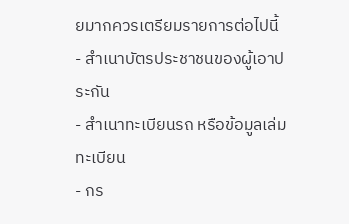ยมากควรเตรียมรายการต่อไปนี้
- สำเนาบัตรประชาชนของผู้เอาประกัน
- สำเนาทะเบียนรถ หรือข้อมูลเล่มทะเบียน
- กร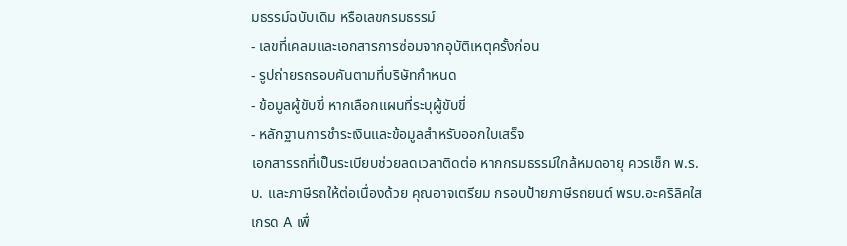มธรรม์ฉบับเดิม หรือเลขกรมธรรม์
- เลขที่เคลมและเอกสารการซ่อมจากอุบัติเหตุครั้งก่อน
- รูปถ่ายรถรอบคันตามที่บริษัทกำหนด
- ข้อมูลผู้ขับขี่ หากเลือกแผนที่ระบุผู้ขับขี่
- หลักฐานการชำระเงินและข้อมูลสำหรับออกใบเสร็จ
เอกสารรถที่เป็นระเบียบช่วยลดเวลาติดต่อ หากกรมธรรม์ใกล้หมดอายุ ควรเช็ก พ.ร.บ. และภาษีรถให้ต่อเนื่องด้วย คุณอาจเตรียม กรอบป้ายภาษีรถยนต์ พรบ.อะคริลิคใส เกรด A เพื่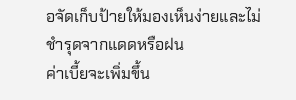อจัดเก็บป้ายให้มองเห็นง่ายและไม่ชำรุดจากแดดหรือฝน
ค่าเบี้ยจะเพิ่มขึ้น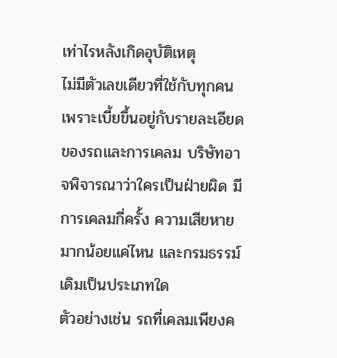เท่าไรหลังเกิดอุบัติเหตุ
ไม่มีตัวเลขเดียวที่ใช้กับทุกคน เพราะเบี้ยขึ้นอยู่กับรายละเอียดของรถและการเคลม บริษัทอาจพิจารณาว่าใครเป็นฝ่ายผิด มีการเคลมกี่ครั้ง ความเสียหายมากน้อยแค่ไหน และกรมธรรม์เดิมเป็นประเภทใด
ตัวอย่างเช่น รถที่เคลมเพียงค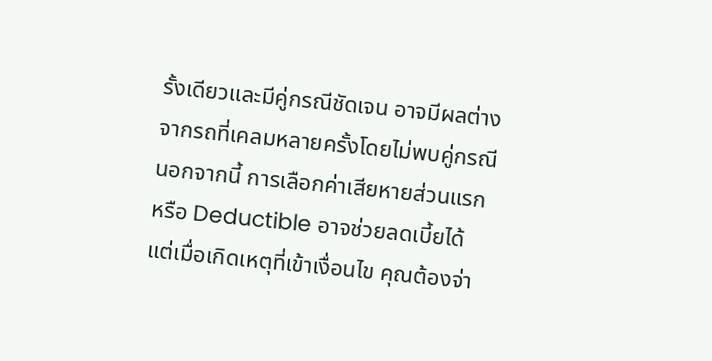รั้งเดียวและมีคู่กรณีชัดเจน อาจมีผลต่างจากรถที่เคลมหลายครั้งโดยไม่พบคู่กรณี นอกจากนี้ การเลือกค่าเสียหายส่วนแรก หรือ Deductible อาจช่วยลดเบี้ยได้ แต่เมื่อเกิดเหตุที่เข้าเงื่อนไข คุณต้องจ่า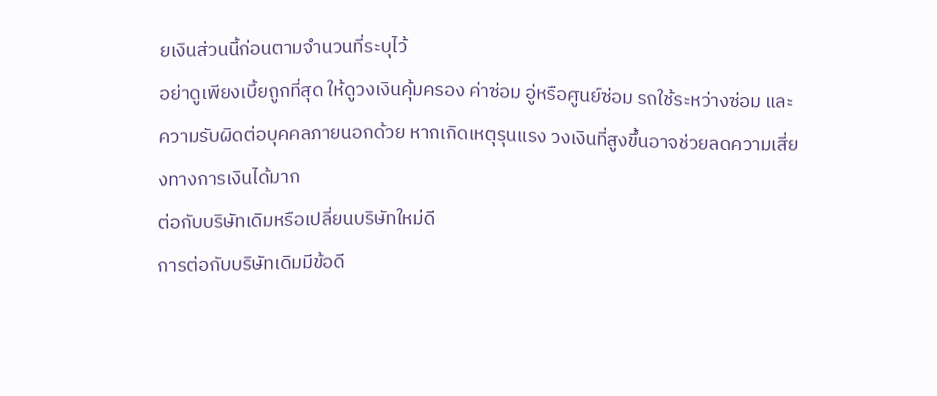ยเงินส่วนนี้ก่อนตามจำนวนที่ระบุไว้
อย่าดูเพียงเบี้ยถูกที่สุด ให้ดูวงเงินคุ้มครอง ค่าซ่อม อู่หรือศูนย์ซ่อม รถใช้ระหว่างซ่อม และความรับผิดต่อบุคคลภายนอกด้วย หากเกิดเหตุรุนแรง วงเงินที่สูงขึ้นอาจช่วยลดความเสี่ยงทางการเงินได้มาก
ต่อกับบริษัทเดิมหรือเปลี่ยนบริษัทใหม่ดี
การต่อกับบริษัทเดิมมีข้อดี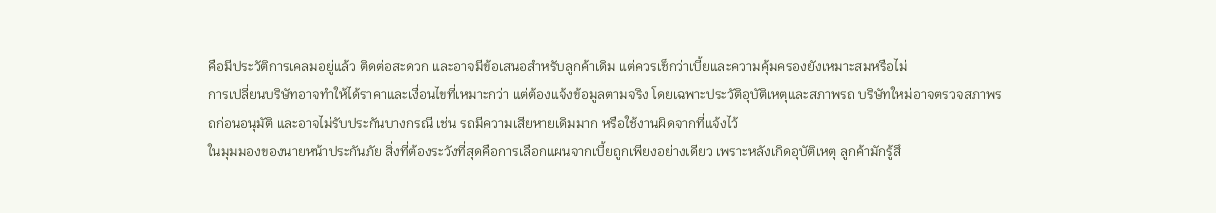คือมีประวัติการเคลมอยู่แล้ว ติดต่อสะดวก และอาจมีข้อเสนอสำหรับลูกค้าเดิม แต่ควรเช็กว่าเบี้ยและความคุ้มครองยังเหมาะสมหรือไม่
การเปลี่ยนบริษัทอาจทำให้ได้ราคาและเงื่อนไขที่เหมาะกว่า แต่ต้องแจ้งข้อมูลตามจริง โดยเฉพาะประวัติอุบัติเหตุและสภาพรถ บริษัทใหม่อาจตรวจสภาพรถก่อนอนุมัติ และอาจไม่รับประกันบางกรณี เช่น รถมีความเสียหายเดิมมาก หรือใช้งานผิดจากที่แจ้งไว้
ในมุมมองของนายหน้าประกันภัย สิ่งที่ต้องระวังที่สุดคือการเลือกแผนจากเบี้ยถูกเพียงอย่างเดียว เพราะหลังเกิดอุบัติเหตุ ลูกค้ามักรู้สึ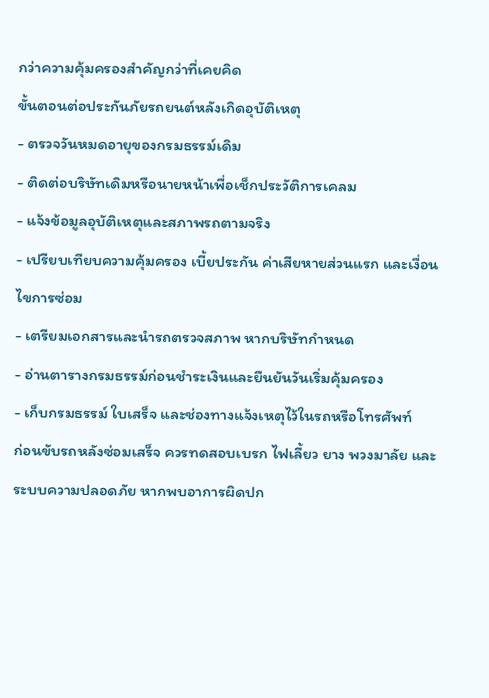กว่าความคุ้มครองสำคัญกว่าที่เคยคิด
ขั้นตอนต่อประกันภัยรถยนต์หลังเกิดอุบัติเหตุ
- ตรวจวันหมดอายุของกรมธรรม์เดิม
- ติดต่อบริษัทเดิมหรือนายหน้าเพื่อเช็กประวัติการเคลม
- แจ้งข้อมูลอุบัติเหตุและสภาพรถตามจริง
- เปรียบเทียบความคุ้มครอง เบี้ยประกัน ค่าเสียหายส่วนแรก และเงื่อนไขการซ่อม
- เตรียมเอกสารและนำรถตรวจสภาพ หากบริษัทกำหนด
- อ่านตารางกรมธรรม์ก่อนชำระเงินและยืนยันวันเริ่มคุ้มครอง
- เก็บกรมธรรม์ ใบเสร็จ และช่องทางแจ้งเหตุไว้ในรถหรือโทรศัพท์
ก่อนขับรถหลังซ่อมเสร็จ ควรทดสอบเบรก ไฟเลี้ยว ยาง พวงมาลัย และระบบความปลอดภัย หากพบอาการผิดปก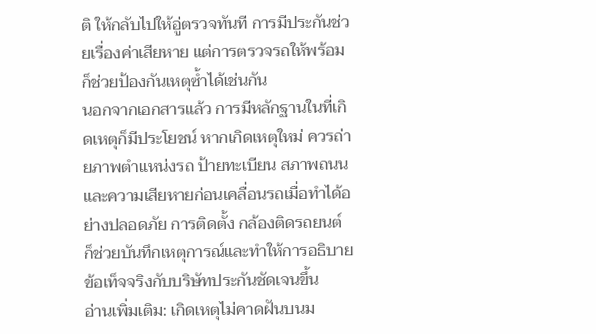ติ ให้กลับไปให้อู่ตรวจทันที การมีประกันช่วยเรื่องค่าเสียหาย แต่การตรวจรถให้พร้อมก็ช่วยป้องกันเหตุซ้ำได้เช่นกัน
นอกจากเอกสารแล้ว การมีหลักฐานในที่เกิดเหตุก็มีประโยชน์ หากเกิดเหตุใหม่ ควรถ่ายภาพตำแหน่งรถ ป้ายทะเบียน สภาพถนน และความเสียหายก่อนเคลื่อนรถเมื่อทำได้อย่างปลอดภัย การติดตั้ง กล้องติดรถยนต์ ก็ช่วยบันทึกเหตุการณ์และทำให้การอธิบายข้อเท็จจริงกับบริษัทประกันชัดเจนขึ้น
อ่านเพิ่มเติม: เกิดเหตุไม่คาดฝันบนม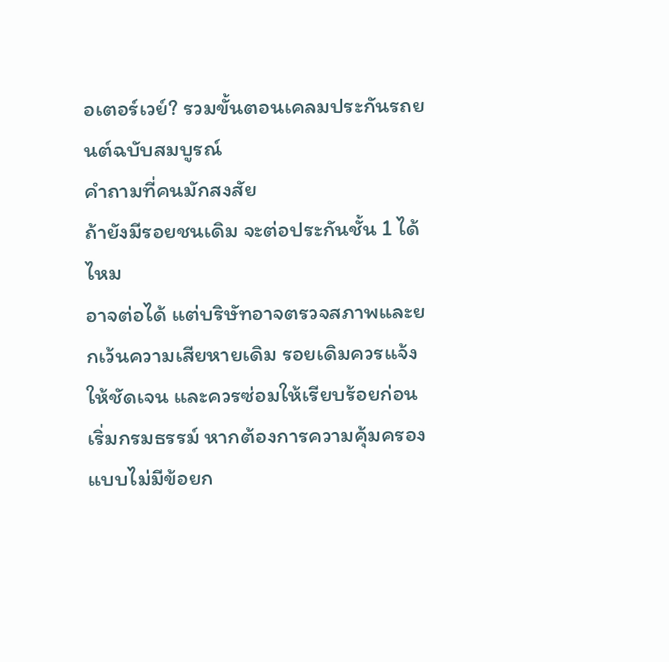อเตอร์เวย์? รวมขั้นตอนเคลมประกันรถยนต์ฉบับสมบูรณ์
คำถามที่คนมักสงสัย
ถ้ายังมีรอยชนเดิม จะต่อประกันชั้น 1 ได้ไหม
อาจต่อได้ แต่บริษัทอาจตรวจสภาพและยกเว้นความเสียหายเดิม รอยเดิมควรแจ้งให้ชัดเจน และควรซ่อมให้เรียบร้อยก่อนเริ่มกรมธรรม์ หากต้องการความคุ้มครองแบบไม่มีข้อยก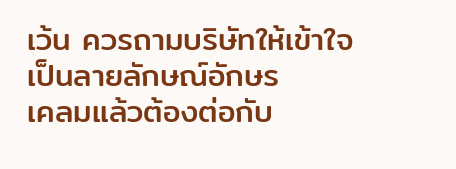เว้น ควรถามบริษัทให้เข้าใจเป็นลายลักษณ์อักษร
เคลมแล้วต้องต่อกับ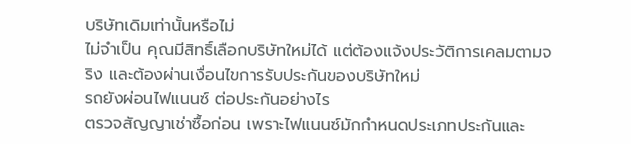บริษัทเดิมเท่านั้นหรือไม่
ไม่จำเป็น คุณมีสิทธิ์เลือกบริษัทใหม่ได้ แต่ต้องแจ้งประวัติการเคลมตามจริง และต้องผ่านเงื่อนไขการรับประกันของบริษัทใหม่
รถยังผ่อนไฟแนนซ์ ต่อประกันอย่างไร
ตรวจสัญญาเช่าซื้อก่อน เพราะไฟแนนซ์มักกำหนดประเภทประกันและ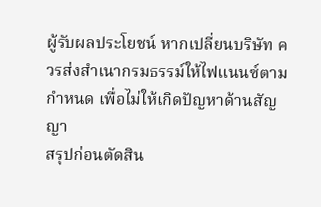ผู้รับผลประโยชน์ หากเปลี่ยนบริษัท ควรส่งสำเนากรมธรรม์ให้ไฟแนนซ์ตามกำหนด เพื่อไม่ให้เกิดปัญหาด้านสัญญา
สรุปก่อนตัดสิน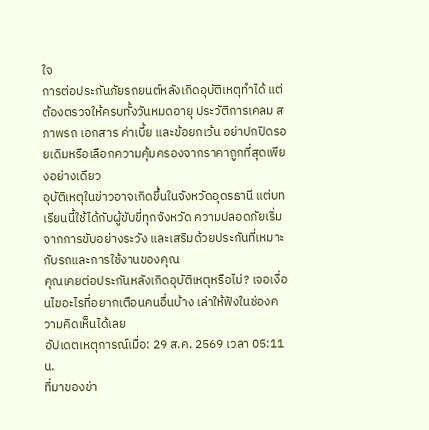ใจ
การต่อประกันภัยรถยนต์หลังเกิดอุบัติเหตุทำได้ แต่ต้องตรวจให้ครบทั้งวันหมดอายุ ประวัติการเคลม สภาพรถ เอกสาร ค่าเบี้ย และข้อยกเว้น อย่าปกปิดรอยเดิมหรือเลือกความคุ้มครองจากราคาถูกที่สุดเพียงอย่างเดียว
อุบัติเหตุในข่าวอาจเกิดขึ้นในจังหวัดอุดรธานี แต่บทเรียนนี้ใช้ได้กับผู้ขับขี่ทุกจังหวัด ความปลอดภัยเริ่มจากการขับอย่างระวัง และเสริมด้วยประกันที่เหมาะกับรถและการใช้งานของคุณ
คุณเคยต่อประกันหลังเกิดอุบัติเหตุหรือไม่? เจอเงื่อนไขอะไรที่อยากเตือนคนอื่นบ้าง เล่าให้ฟังในช่องความคิดเห็นได้เลย
อัปเดตเหตุการณ์เมื่อ: 29 ส.ค. 2569 เวลา 05:11 น.
ที่มาของข่า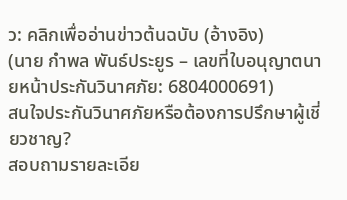ว: คลิกเพื่ออ่านข่าวต้นฉบับ (อ้างอิง)
(นาย กำพล พันธ์ประยูร – เลขที่ใบอนุญาตนายหน้าประกันวินาศภัย: 6804000691)
สนใจประกันวินาศภัยหรือต้องการปรึกษาผู้เชี่ยวชาญ?
สอบถามรายละเอีย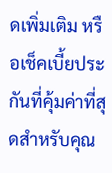ดเพิ่มเติม หรือเช็คเบี้ยประกันที่คุ้มค่าที่สุดสำหรับคุณ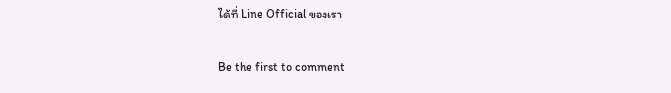ได้ที่ Line Official ของเรา

Be the first to comment